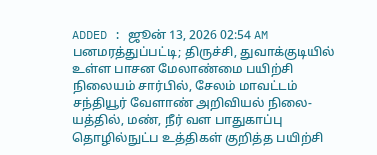ADDED : ஜூன் 13, 2026 02:54 AM
பனமரத்துப்பட்டி; திருச்சி, துவாக்குடியில் உள்ள பாசன மேலாண்மை பயிற்சி நிலையம் சார்பில், சேலம் மாவட்டம் சந்தியூர் வேளாண் அறிவியல் நிலை-யத்தில், மண், நீர் வள பாதுகாப்பு தொழில்நுட்ப உத்திகள் குறித்த பயிற்சி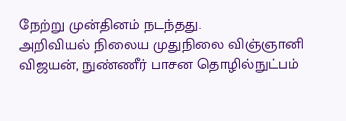நேற்று முன்தினம் நடந்தது.
அறிவியல் நிலைய முதுநிலை விஞ்ஞானி விஜயன், நுண்ணீர் பாசன தொழில்நுட்பம்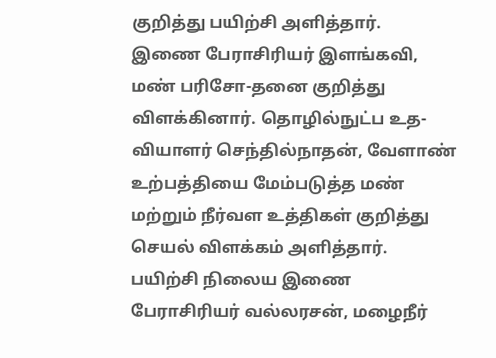குறித்து பயிற்சி அளித்தார்.
இணை பேராசிரியர் இளங்கவி, மண் பரிசோ-தனை குறித்து விளக்கினார். தொழில்நுட்ப உத-வியாளர் செந்தில்நாதன், வேளாண் உற்பத்தியை மேம்படுத்த மண் மற்றும் நீர்வள உத்திகள் குறித்து செயல் விளக்கம் அளித்தார்.
பயிற்சி நிலைய இணை பேராசிரியர் வல்லரசன், மழைநீர்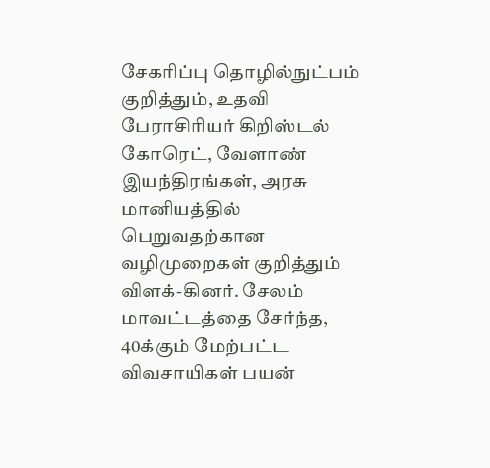சேகரிப்பு தொழில்நுட்பம் குறித்தும், உதவி பேராசிரியர் கிறிஸ்டல் கோரெட், வேளாண் இயந்திரங்கள், அரசு மானியத்தில் பெறுவதற்கான வழிமுறைகள் குறித்தும் விளக்-கினர். சேலம் மாவட்டத்தை சேர்ந்த, 40க்கும் மேற்பட்ட விவசாயிகள் பயன்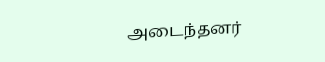அடைந்தனர்